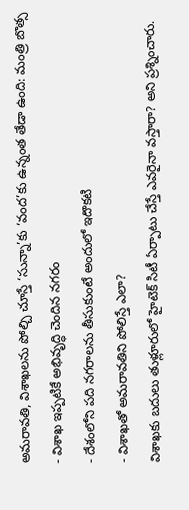అమరావతి, విశాఖలను పోల్చి చూస్తే ‘సున్నా’కు ‘వంద’కు ఉన్నంత తేడా ఉంది: మంత్రి బొత్స
- విశాఖ ఇప్పటికే అభివృద్ధి చెందిన నగరం
- దేశంలోని పది నగరాలను తీసుకుంటే అందులో ఇదొకటి
- విశాఖతో అమరావతిని పోలిస్తే ఎలా?
విశాఖకు బదులు తుళ్లూరులో హైటెక్ సిటీ ఏర్పాటు చేస్తే ఎవరైనా వస్తారా? అని ప్రశ్నించారు.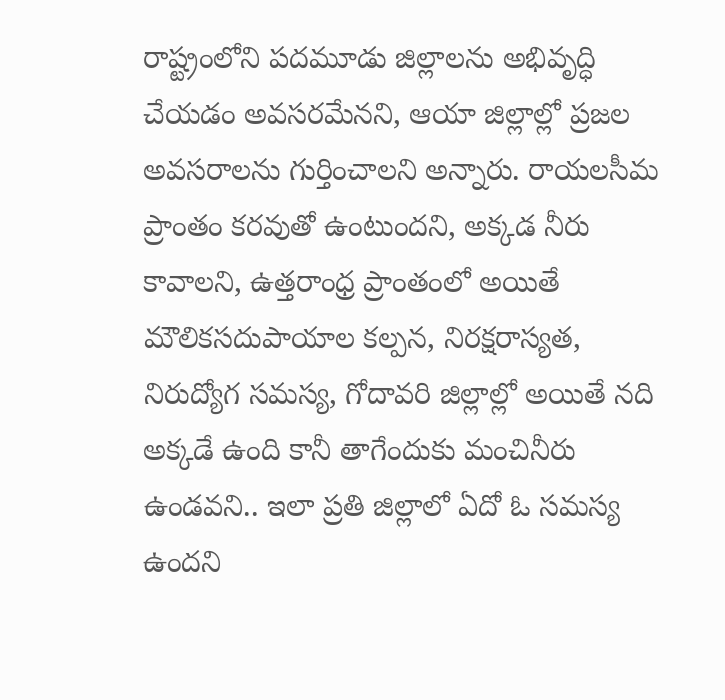రాష్ట్రంలోని పదమూడు జిల్లాలను అభివృద్ధి చేయడం అవసరమేనని, ఆయా జిల్లాల్లో ప్రజల అవసరాలను గుర్తించాలని అన్నారు. రాయలసీమ ప్రాంతం కరవుతో ఉంటుందని, అక్కడ నీరు కావాలని, ఉత్తరాంధ్ర ప్రాంతంలో అయితే మౌలికసదుపాయాల కల్పన, నిరక్షరాస్యత, నిరుద్యోగ సమస్య, గోదావరి జిల్లాల్లో అయితే నది అక్కడే ఉంది కానీ తాగేందుకు మంచినీరు ఉండవని.. ఇలా ప్రతి జిల్లాలో ఏదో ఓ సమస్య ఉందని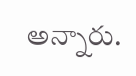అన్నారు.